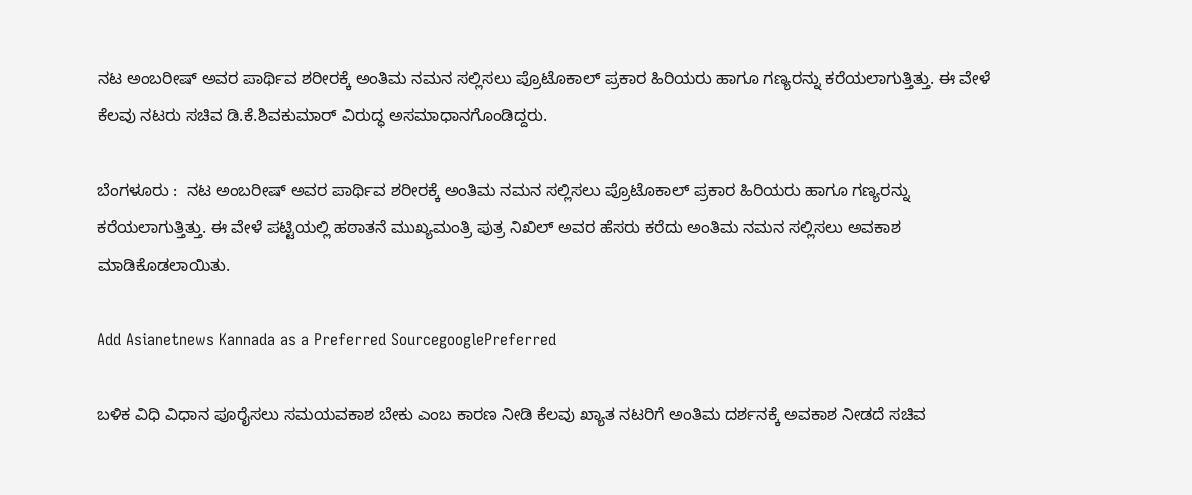ನಟ ಅಂಬರೀಷ್ ಅವರ ಪಾರ್ಥಿವ ಶರೀರಕ್ಕೆ ಅಂತಿಮ ನಮನ ಸಲ್ಲಿಸಲು ಪ್ರೊಟೊಕಾಲ್ ಪ್ರಕಾರ ಹಿರಿಯರು ಹಾಗೂ ಗಣ್ಯರನ್ನು ಕರೆಯಲಾಗುತ್ತಿತ್ತು. ಈ ವೇಳೆ ಕೆಲವು ನಟರು ಸಚಿವ ಡಿ.ಕೆ.ಶಿವಕುಮಾರ್ ವಿರುದ್ಧ ಅಸಮಾಧಾನಗೊಂಡಿದ್ದರು.

ಬೆಂಗಳೂರು :  ನಟ ಅಂಬರೀಷ್ ಅವರ ಪಾರ್ಥಿವ ಶರೀರಕ್ಕೆ ಅಂತಿಮ ನಮನ ಸಲ್ಲಿಸಲು ಪ್ರೊಟೊಕಾಲ್ ಪ್ರಕಾರ ಹಿರಿಯರು ಹಾಗೂ ಗಣ್ಯರನ್ನು ಕರೆಯಲಾಗುತ್ತಿತ್ತು. ಈ ವೇಳೆ ಪಟ್ಟಿಯಲ್ಲಿ ಹಠಾತನೆ ಮುಖ್ಯಮಂತ್ರಿ ಪುತ್ರ ನಿಖಿಲ್ ಅವರ ಹೆಸರು ಕರೆದು ಅಂತಿಮ ನಮನ ಸಲ್ಲಿಸಲು ಅವಕಾಶ ಮಾಡಿಕೊಡಲಾಯಿತು.

Add Asianetnews Kannada as a Preferred SourcegooglePreferred

ಬಳಿಕ ವಿಧಿ ವಿಧಾನ ಪೂರೈಸಲು ಸಮಯವಕಾಶ ಬೇಕು ಎಂಬ ಕಾರಣ ನೀಡಿ ಕೆಲವು ಖ್ಯಾತ ನಟರಿಗೆ ಅಂತಿಮ ದರ್ಶನಕ್ಕೆ ಅವಕಾಶ ನೀಡದೆ ಸಚಿವ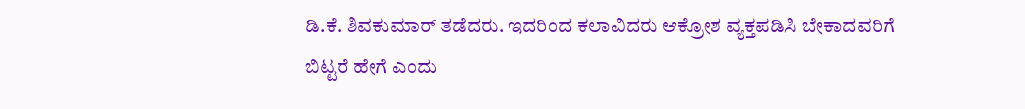ಡಿ.ಕೆ. ಶಿವಕುಮಾರ್ ತಡೆದರು. ಇದರಿಂದ ಕಲಾವಿದರು ಆಕ್ರೋಶ ವ್ಯಕ್ತಪಡಿಸಿ ಬೇಕಾದವರಿಗೆ ಬಿಟ್ಟರೆ ಹೇಗೆ ಎಂದು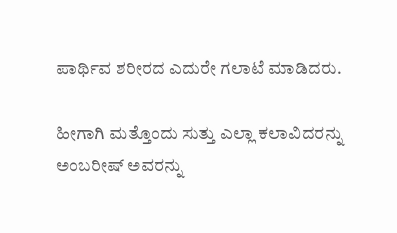ಪಾರ್ಥಿವ ಶರೀರದ ಎದುರೇ ಗಲಾಟೆ ಮಾಡಿದರು.

ಹೀಗಾಗಿ ಮತ್ತೊಂದು ಸುತ್ತು ಎಲ್ಲಾ ಕಲಾವಿದರನ್ನು ಅಂಬರೀಷ್ ಅವರನ್ನು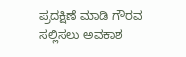ಪ್ರದಕ್ಷಿಣೆ ಮಾಡಿ ಗೌರವ ಸಲ್ಲಿಸಲು ಅವಕಾಶ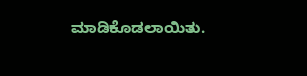ಮಾಡಿಕೊಡಲಾಯಿತು.